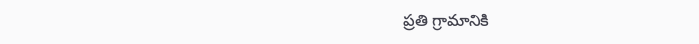ప్రతి గ్రామానికి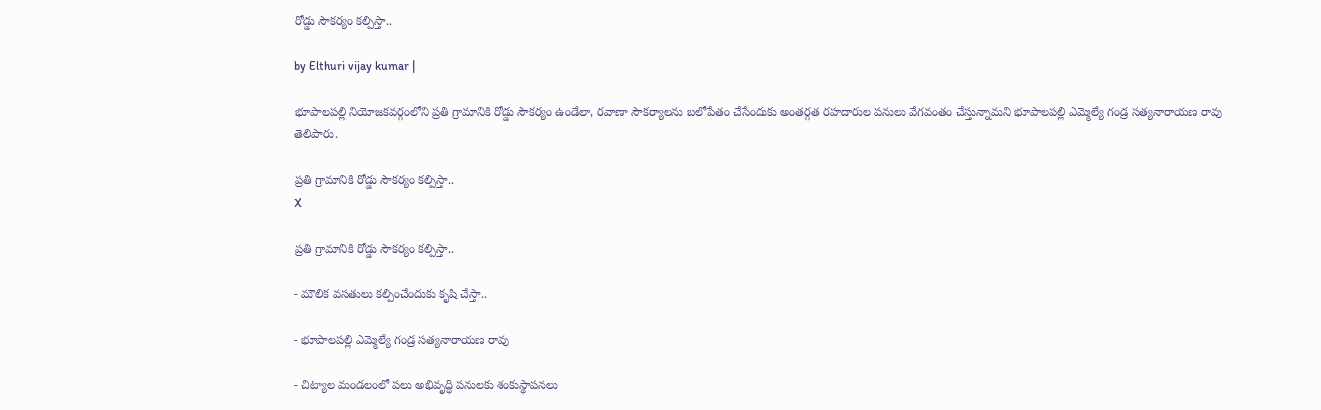రోడ్డు సౌకర్యం కల్పిస్తా..

by Elthuri vijay kumar |

భూపాలపల్లి నియోజకవర్గంలోని ప్రతి గ్రామానికి రోడ్డు సౌకర్యం ఉండేలా, రవాణా సౌకర్యాలను బలోపేతం చేసేందుకు అంతర్గత రహదారుల పనులు వేగవంతం చేస్తున్నామని భూపాలపల్లి ఎమ్మెల్యే గండ్ర సత్యనారాయణ రావు తెలిపారు.

ప్రతి గ్రామానికి రోడ్డు సౌకర్యం కల్పిస్తా..
X

ప్రతి గ్రామానికి రోడ్డు సౌకర్యం కల్పిస్తా..

- మౌలిక వసతులు కల్పించేందుకు కృషి చేస్తా..

- భూపాలపల్లి ఎమ్మెల్యే గండ్ర సత్యనారాయణ రావు

- చిట్యాల మండలంలో పలు అభివృద్ధి పనులకు శంకుస్థాపనలు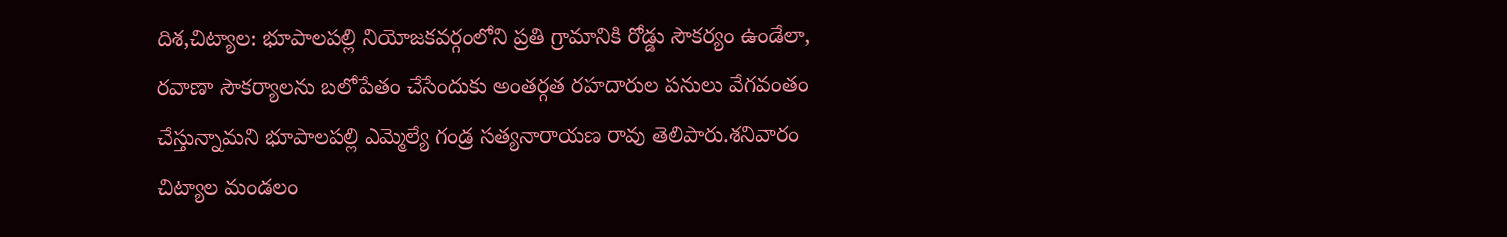దిశ,చిట్యాల: భూపాలపల్లి నియోజకవర్గంలోని ప్రతి గ్రామానికి రోడ్డు సౌకర్యం ఉండేలా, రవాణా సౌకర్యాలను బలోపేతం చేసేందుకు అంతర్గత రహదారుల పనులు వేగవంతం చేస్తున్నామని భూపాలపల్లి ఎమ్మెల్యే గండ్ర సత్యనారాయణ రావు తెలిపారు.శనివారం చిట్యాల మండలం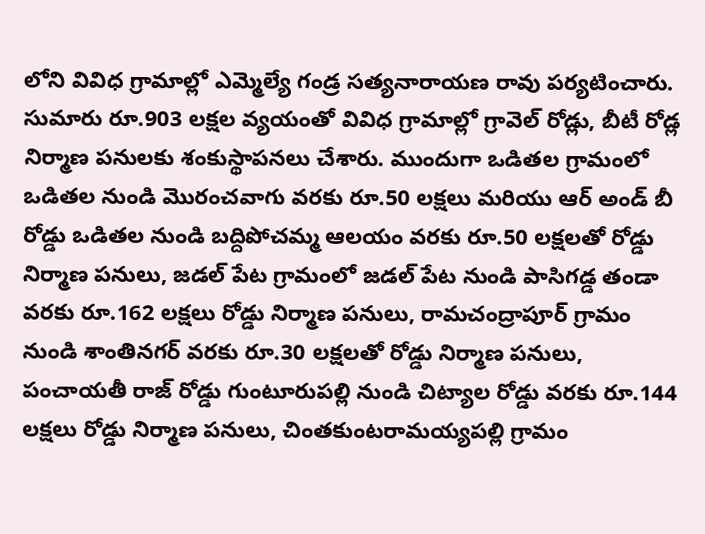లోని వివిధ గ్రామాల్లో ఎమ్మెల్యే గండ్ర సత్యనారాయణ రావు పర్యటించారు. సుమారు రూ.903 లక్షల వ్యయంతో వివిధ గ్రామాల్లో గ్రావెల్ రోడ్లు, బీటీ రోడ్ల నిర్మాణ పనులకు శంకుస్థాపనలు చేశారు. ముందుగా ఒడితల గ్రామంలో ఒడితల నుండి మొరంచవాగు వరకు రూ.50 లక్షలు మరియు ఆర్ అండ్ బీ రోడ్డు ఒడితల నుండి బద్దిపోచమ్మ ఆలయం వరకు రూ.50 లక్షలతో రోడ్డు నిర్మాణ పనులు, జడల్ పేట గ్రామంలో జడల్ పేట నుండి పాసిగడ్డ తండా వరకు రూ.162 లక్షలు రోడ్డు నిర్మాణ పనులు, రామచంద్రాపూర్ గ్రామం నుండి శాంతినగర్ వరకు రూ.30 లక్షలతో రోడ్డు నిర్మాణ పనులు, పంచాయతీ రాజ్ రోడ్డు గుంటూరుపల్లి నుండి చిట్యాల రోడ్డు వరకు రూ.144 లక్షలు రోడ్డు నిర్మాణ పనులు, చింతకుంటరామయ్యపల్లి గ్రామం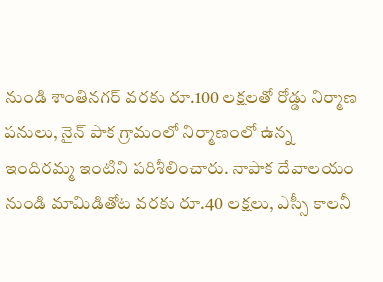నుండి శాంతినగర్ వరకు రూ.100 లక్షలతో రోడ్డు నిర్మాణ పనులు, నైన్ పాక గ్రామంలో నిర్మాణంలో ఉన్న ఇందిరమ్మ ఇంటిని పరిశీలించారు. నాపాక దేవాలయం నుండి మామిడితోట వరకు రూ.40 లక్షలు, ఎస్సీ కాలనీ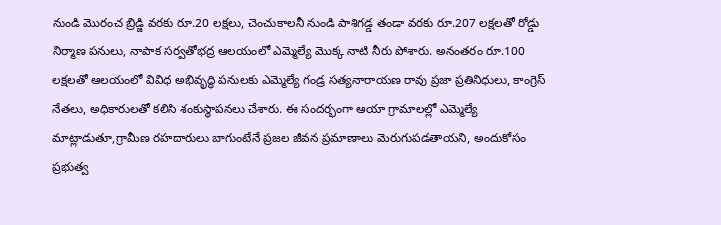నుండి మొరంచ బ్రిడ్జి వరకు రూ.20 లక్షలు, చెంచుకాలనీ నుండి పాశిగడ్డ తండా వరకు రూ.207 లక్షలతో రోడ్డు నిర్మాణ పనులు, నాపాక సర్వతోభద్ర ఆలయంలో ఎమ్మెల్యే మొక్క నాటి నీరు పోశారు. అనంతరం రూ.100 లక్షలతో ఆలయంలో వివిధ అభివృద్ధి పనులకు ఎమ్మెల్యే గండ్ర సత్యనారాయణ రావు ప్రజా ప్రతినిధులు, కాంగ్రెస్ నేతలు, అధికారులతో కలిసి శంకుస్థాపనలు చేశారు. ఈ సందర్భంగా ఆయా గ్రామాలల్లో ఎమ్మెల్యే మాట్లాడుతూ,గ్రామీణ రహదారులు బాగుంటేనే ప్రజల జీవన ప్రమాణాలు మెరుగుపడతాయని, అందుకోసం ప్రభుత్వ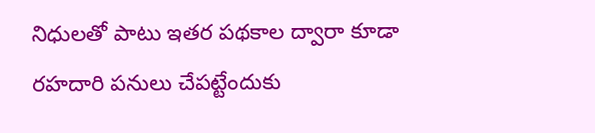నిధులతో పాటు ఇతర పథకాల ద్వారా కూడా రహదారి పనులు చేపట్టేందుకు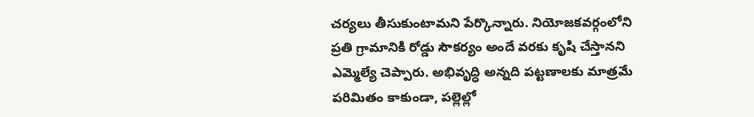చర్యలు తీసుకుంటామని పేర్కొన్నారు. నియోజకవర్గంలోని ప్రతి గ్రామానికి రోడ్డు సౌకర్యం అందే వరకు కృషి చేస్తానని ఎమ్మెల్యే చెప్పారు. అభివృద్ధి అన్నది పట్టణాలకు మాత్రమే పరిమితం కాకుండా, పల్లెల్లో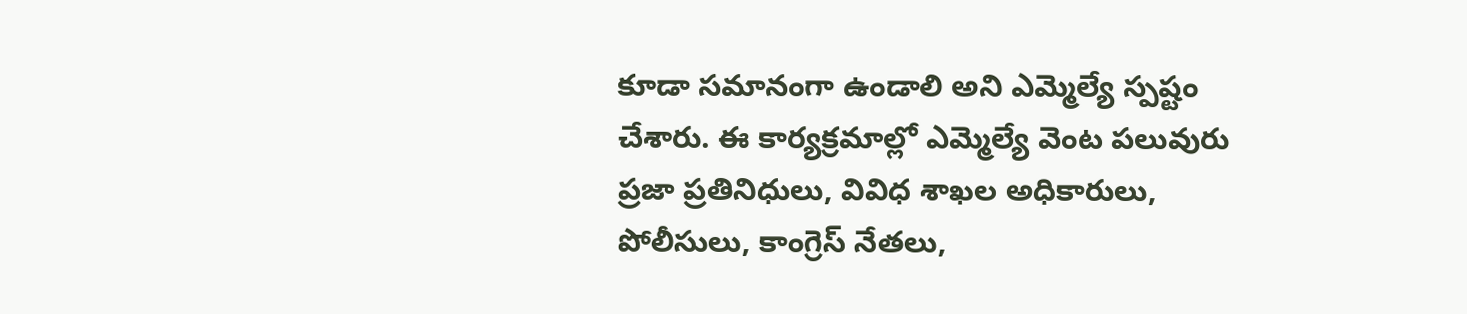కూడా సమానంగా ఉండాలి అని ఎమ్మెల్యే స్పష్టం చేశారు. ఈ కార్యక్రమాల్లో ఎమ్మెల్యే వెంట పలువురు ప్రజా ప్రతినిధులు, వివిధ శాఖల అధికారులు, పోలీసులు, కాంగ్రెస్ నేతలు,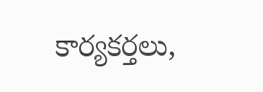కార్యకర్తలు,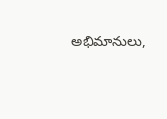అభిమానులు,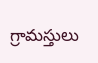గ్రామస్తులు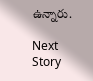ఉన్నారు.

Next Story